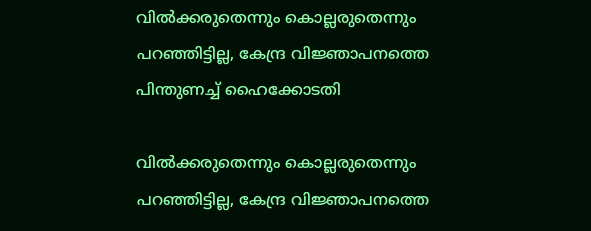വില്‍ക്കരുതെന്നും കൊല്ലരുതെന്നും പറഞ്ഞിട്ടില്ല, കേന്ദ്ര വിജ്ഞാപനത്തെ പിന്തുണച്ച് ഹൈക്കോടതി

വില്‍ക്കരുതെന്നും കൊല്ലരുതെന്നും പറഞ്ഞിട്ടില്ല, കേന്ദ്ര വിജ്ഞാപനത്തെ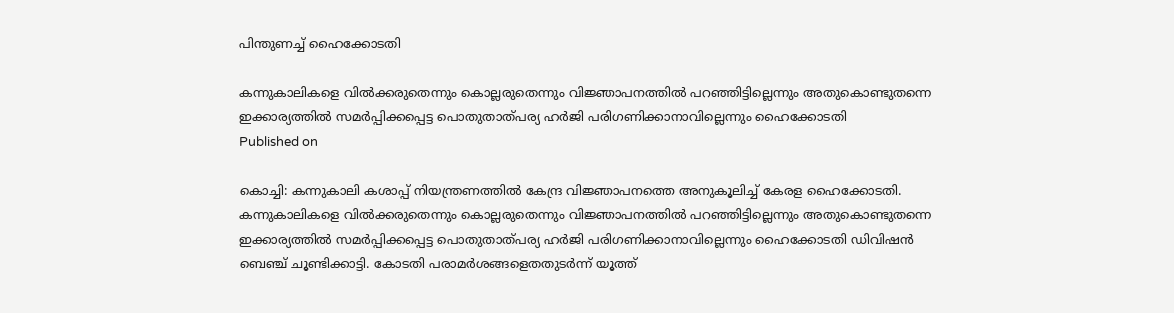പിന്തുണച്ച് ഹൈക്കോടതി

കന്നുകാലികളെ വില്‍ക്കരുതെന്നും കൊല്ലരുതെന്നും വിജ്ഞാപനത്തില്‍ പറഞ്ഞിട്ടില്ലെന്നും അതുകൊണ്ടുതന്നെ ഇക്കാര്യത്തില്‍ സമര്‍പ്പിക്കപ്പെട്ട പൊതുതാത്പര്യ ഹര്‍ജി പരിഗണിക്കാനാവില്ലെന്നും ഹൈക്കോടതി
Published on

കൊച്ചി: കന്നുകാലി കശാപ്പ് നിയന്ത്രണത്തില്‍ കേന്ദ്ര വിജ്ഞാപനത്തെ അനുകൂലിച്ച് കേരള ഹൈക്കോടതി. കന്നുകാലികളെ വില്‍ക്കരുതെന്നും കൊല്ലരുതെന്നും വിജ്ഞാപനത്തില്‍ പറഞ്ഞിട്ടില്ലെന്നും അതുകൊണ്ടുതന്നെ ഇക്കാര്യത്തില്‍ സമര്‍പ്പിക്കപ്പെട്ട പൊതുതാത്പര്യ ഹര്‍ജി പരിഗണിക്കാനാവില്ലെന്നും ഹൈക്കോടതി ഡിവിഷന്‍ ബെഞ്ച് ചൂണ്ടിക്കാട്ടി. കോടതി പരാമര്‍ശങ്ങളെതതുടര്‍ന്ന് യൂത്ത്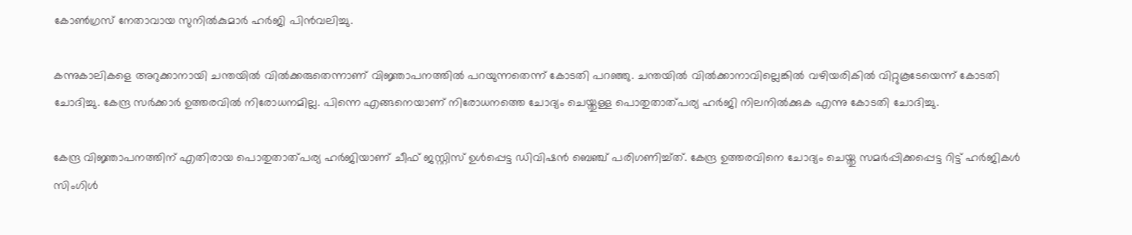കോണ്‍ഗ്രസ് നേതാവായ സുനില്‍കുമാര്‍ ഹര്‍ജി പിന്‍വലിച്ചു.

കന്നുകാലികളെ അറുക്കാനായി ചന്തയില്‍ വില്‍ക്കരുതെന്നാണ് വിജ്ഞാപനത്തില്‍ പറയുന്നതെന്ന് കോടതി പറഞ്ഞു. ചന്തയില്‍ വില്‍ക്കാനാവില്ലെങ്കില്‍ വഴിയരികില്‍ വിറ്റുകൂടേയെന്ന് കോടതി ചോദിച്ചു. കേന്ദ്ര സര്‍ക്കാര്‍ ഉത്തരവില്‍ നിരോധനമില്ല. പിന്നെ എങ്ങനെയാണ് നിരോധനത്തെ ചോദ്യം ചെയ്തുള്ള പൊതുതാത്പര്യ ഹര്‍ജി നിലനില്‍ക്കുക എന്നു കോടതി ചോദിച്ചു.

കേന്ദ്ര വിജ്ഞാപനത്തിന് എതിരായ പൊതുതാത്പര്യ ഹര്‍ജിയാണ് ചീഫ് ജസ്റ്റിസ് ഉള്‍പ്പെട്ട ഡിവിഷന്‍ ബെഞ്ച് പരിഗണിച്ച്ത്. കേന്ദ്ര ഉത്തരവിനെ ചോദ്യം ചെയ്തു സമര്‍പ്പിക്കപ്പെട്ട റിട്ട് ഹര്‍ജികള്‍ സിംഗിള്‍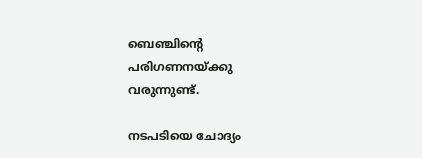ബെഞ്ചിന്റെ പരിഗണനയ്ക്കു വരുന്നുണ്ട്.

നടപടിയെ ചോദ്യം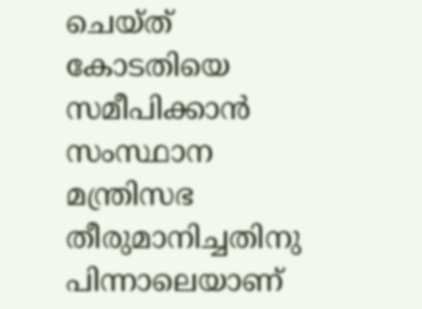ചെയ്ത് കോടതിയെ സമീപിക്കാന്‍ സംസ്ഥാന മന്ത്രിസഭ തീരുമാനിച്ചതിനു പിന്നാലെയാണ്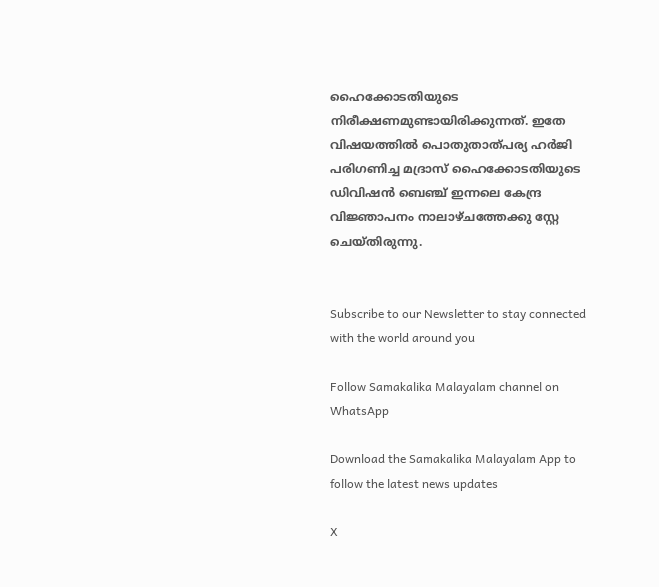ഹൈക്കോടതിയുടെ നിരീക്ഷണമുണ്ടായിരിക്കുന്നത്. ഇതേ വിഷയത്തില്‍ പൊതുതാത്പര്യ ഹര്‍ജി പരിഗണിച്ച മദ്രാസ് ഹൈക്കോടതിയുടെ ഡിവിഷന്‍ ബെഞ്ച് ഇന്നലെ കേന്ദ്ര വിജ്ഞാപനം നാലാഴ്ചത്തേക്കു സ്റ്റേ ചെയ്തിരുന്നു.


Subscribe to our Newsletter to stay connected with the world around you

Follow Samakalika Malayalam channel on WhatsApp

Download the Samakalika Malayalam App to follow the latest news updates

X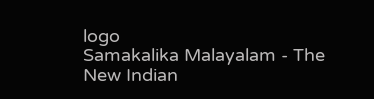logo
Samakalika Malayalam - The New Indian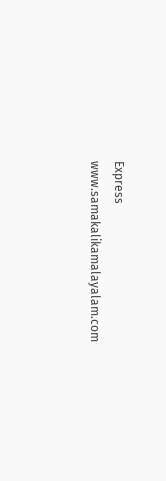Express
www.samakalikamalayalam.com